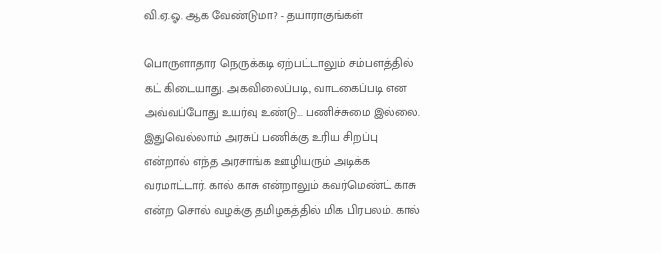வி.ஏ.ஓ. ஆக வேண்டுமா? - தயாராகுங்கள்

பொருளாதார நெருக்கடி ஏற்பட்டாலும் சம்பளத்தில் கட் கிடையாது. அகவிலைப்படி, வாடகைப்படி என அவ்வப்போது உயர்வு உண்டு... பணிச்சுமை இல்லை. இதுவெல்லாம் அரசுப் பணிக்கு உரிய சிறப்பு என்றால் எந்த அரசாங்க ஊழியரும் அடிக்க வரமாட்டார். கால் காசு என்றாலும் கவர்மெண்ட் காசு என்ற சொல் வழக்கு தமிழகத்தில் மிக பிரபலம். கால்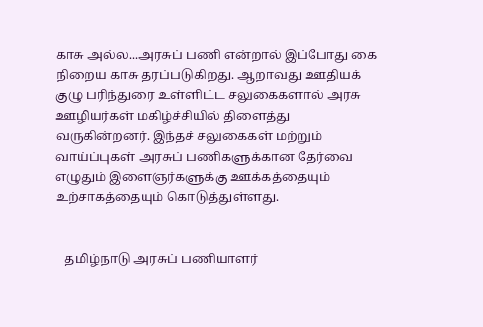காசு அல்ல...அரசுப் பணி என்றால் இப்போது கை நிறைய காசு தரப்படுகிறது. ஆறாவது ஊதியக் குழு பரிந்துரை உள்ளிட்ட சலுகைகளால் அரசு ஊழியர்கள் மகிழ்ச்சியில் திளைத்து வருகின்றனர். இந்தச் சலுகைகள் மற்றும் வாய்ப்புகள் அரசுப் பணிகளுக்கான தேர்வை எழுதும் இளைஞர்களுக்கு ஊக்கத்தையும் உற்சாகத்தையும் கொடுத்துள்ளது.


   தமிழ்நாடு அரசுப் பணியாளர்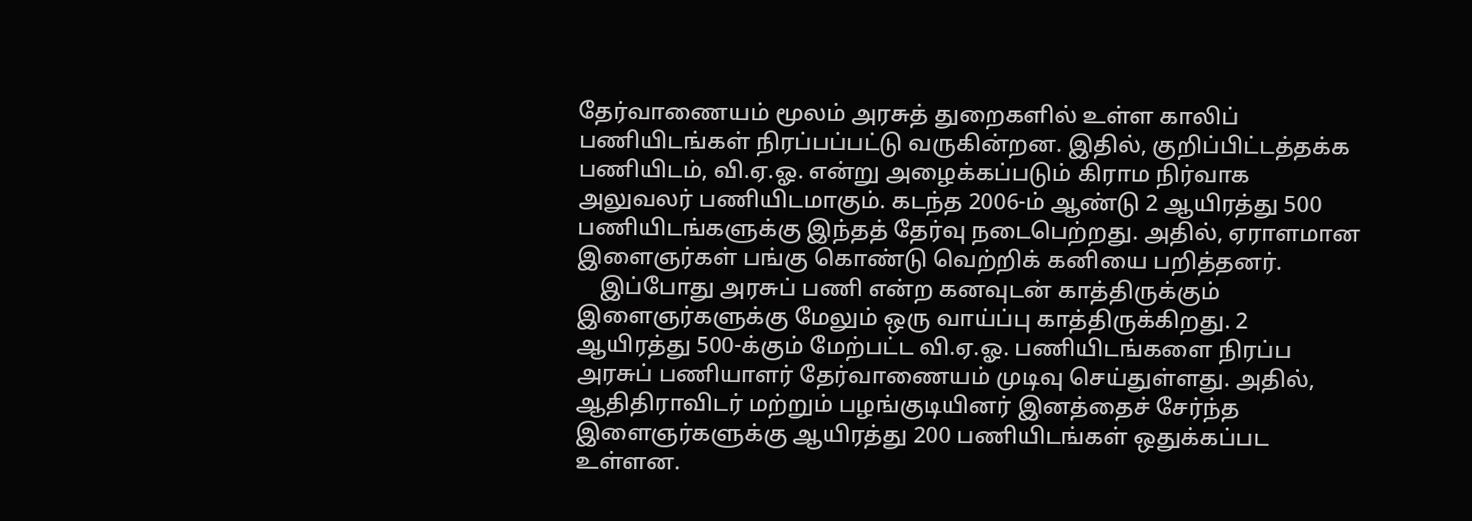தேர்வாணையம் மூலம் அரசுத் துறைகளில் உள்ள காலிப் பணியிடங்கள் நிரப்பப்பட்டு வருகின்றன. இதில், குறிப்பிட்டத்தக்க பணியிடம், வி.ஏ.ஓ. என்று அழைக்கப்படும் கிராம நிர்வாக அலுவலர் பணியிடமாகும். கடந்த 2006-ம் ஆண்டு 2 ஆயிரத்து 500 பணியிடங்களுக்கு இந்தத் தேர்வு நடைபெற்றது. அதில், ஏராளமான இளைஞர்கள் பங்கு கொண்டு வெற்றிக் கனியை பறித்தனர்.
    இப்போது அரசுப் பணி என்ற கனவுடன் காத்திருக்கும் இளைஞர்களுக்கு மேலும் ஒரு வாய்ப்பு காத்திருக்கிறது. 2 ஆயிரத்து 500-க்கும் மேற்பட்ட வி.ஏ.ஓ. பணியிடங்களை நிரப்ப அரசுப் பணியாளர் தேர்வாணையம் முடிவு செய்துள்ளது. அதில், ஆதிதிராவிடர் மற்றும் பழங்குடியினர் இனத்தைச் சேர்ந்த இளைஞர்களுக்கு ஆயிரத்து 200 பணியிடங்கள் ஒதுக்கப்பட உள்ளன.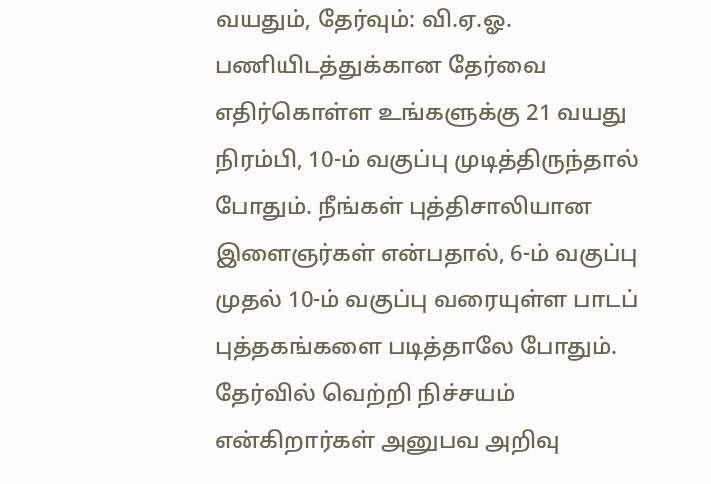வயதும், தேர்வும்: வி.ஏ.ஓ. பணியிடத்துக்கான தேர்வை எதிர்கொள்ள உங்களுக்கு 21 வயது நிரம்பி, 10-ம் வகுப்பு முடித்திருந்தால் போதும். நீங்கள் புத்திசாலியான இளைஞர்கள் என்பதால், 6-ம் வகுப்பு முதல் 10-ம் வகுப்பு வரையுள்ள பாடப் புத்தகங்களை படித்தாலே போதும். தேர்வில் வெற்றி நிச்சயம் என்கிறார்கள் அனுபவ அறிவு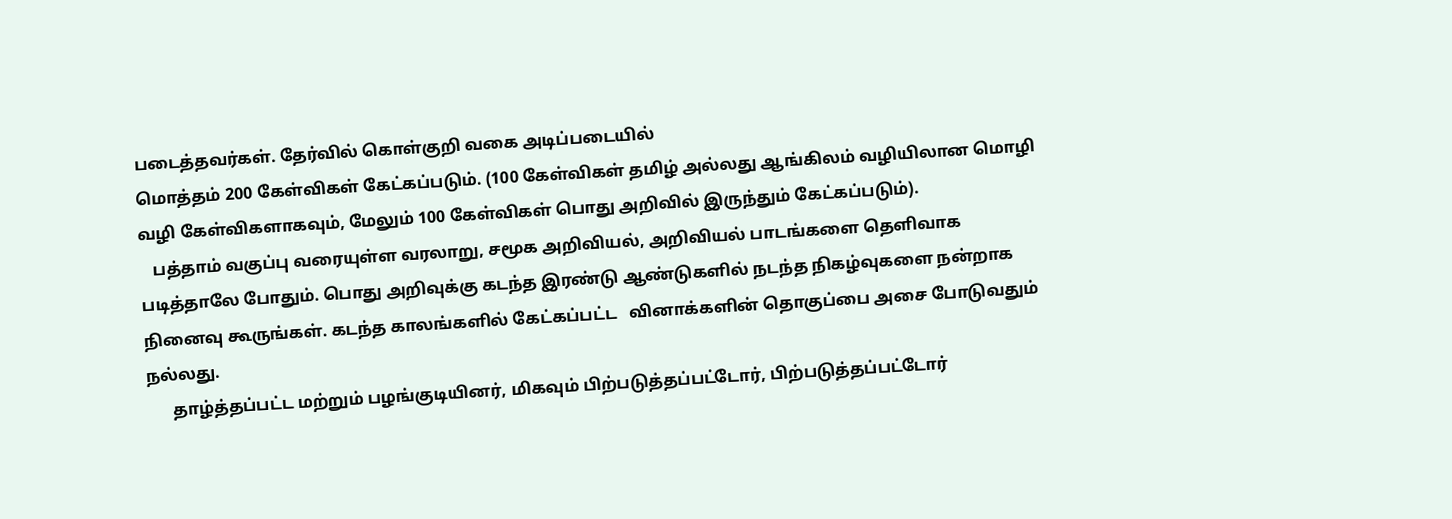படைத்தவர்கள். தேர்வில் கொள்குறி வகை அடிப்படையில்
மொத்தம் 200 கேள்விகள் கேட்கப்படும். (100 கேள்விகள் தமிழ் அல்லது ஆங்கிலம் வழியிலான மொழி வழி கேள்விகளாகவும், மேலும் 100 கேள்விகள் பொது அறிவில் இருந்தும் கேட்கப்படும்).
   பத்தாம் வகுப்பு வரையுள்ள வரலாறு, சமூக அறிவியல், அறிவியல் பாடங்களை தெளிவாக படித்தாலே போதும். பொது அறிவுக்கு கடந்த இரண்டு ஆண்டுகளில் நடந்த நிகழ்வுகளை நன்றாக நினைவு கூருங்கள். கடந்த காலங்களில் கேட்கப்பட்ட   வினாக்களின் தொகுப்பை அசை போடுவதும் நல்லது.
      தாழ்த்தப்பட்ட மற்றும் பழங்குடியினர், மிகவும் பிற்படுத்தப்பட்டோர், பிற்படுத்தப்பட்டோர்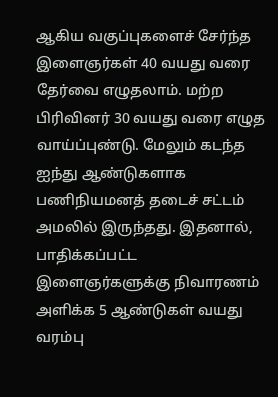ஆகிய வகுப்புகளைச் சேர்ந்த இளைஞர்கள் 40 வயது வரை தேர்வை எழுதலாம். மற்ற பிரிவினர் 30 வயது வரை எழுத வாய்ப்புண்டு. மேலும் கடந்த ஐந்து ஆண்டுகளாக பணிநியமனத் தடைச் சட்டம் அமலில் இருந்தது. இதனால், பாதிக்கப்பட்ட இளைஞர்களுக்கு நிவாரணம் அளிக்க 5 ஆண்டுகள் வயது வரம்பு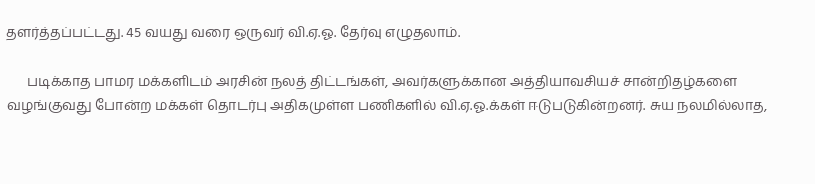தளர்த்தப்பட்டது. 45 வயது வரை ஒருவர் வி.ஏ.ஓ. தேர்வு எழுதலாம்.

      படிக்காத பாமர மக்களிடம் அரசின் நலத் திட்டங்கள், அவர்களுக்கான அத்தியாவசியச் சான்றிதழ்களை வழங்குவது போன்ற மக்கள் தொடர்பு அதிகமுள்ள பணிகளில் வி.ஏ.ஓ.க்கள் ஈடுபடுகின்றனர். சுய நலமில்லாத,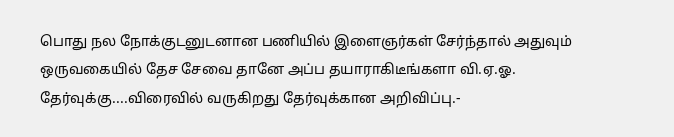பொது நல நோக்குடனுடனான பணியில் இளைஞர்கள் சேர்ந்தால் அதுவும் ஒருவகையில் தேச சேவை தானே அப்ப தயாராகிடீங்களா வி.ஏ.ஓ. தேர்வுக்கு....விரைவில் வருகிறது தேர்வுக்கான அறிவிப்பு.-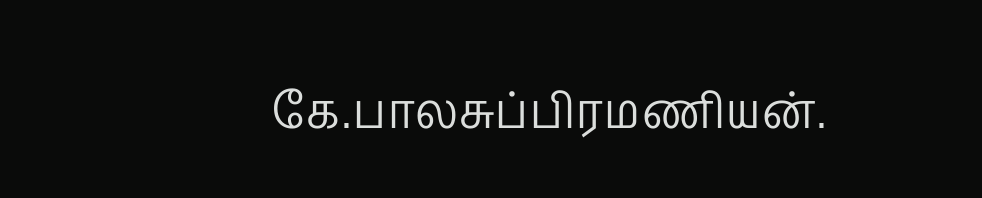கே.பாலசுப்பிரமணியன்.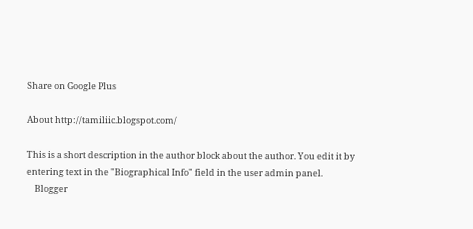Share on Google Plus

About http://tamiliic.blogspot.com/

This is a short description in the author block about the author. You edit it by entering text in the "Biographical Info" field in the user admin panel.
    Blogger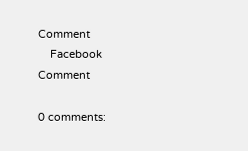Comment
    Facebook Comment

0 comments: